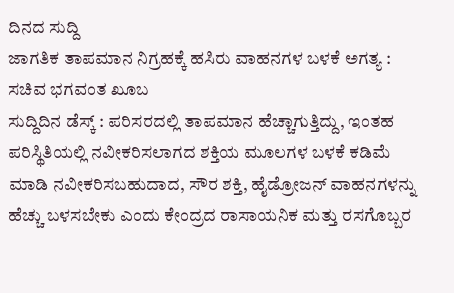ದಿನದ ಸುದ್ದಿ
ಜಾಗತಿಕ ತಾಪಮಾನ ನಿಗ್ರಹಕ್ಕೆ ಹಸಿರು ವಾಹನಗಳ ಬಳಕೆ ಅಗತ್ಯ : ಸಚಿವ ಭಗವಂತ ಖೂಬ
ಸುದ್ದಿದಿನ ಡೆಸ್ಕ್ : ಪರಿಸರದಲ್ಲಿ ತಾಪಮಾನ ಹೆಚ್ಚಾಗುತ್ತಿದ್ದು, ಇಂತಹ ಪರಿಸ್ಥಿತಿಯಲ್ಲಿ ನವೀಕರಿಸಲಾಗದ ಶಕ್ತಿಯ ಮೂಲಗಳ ಬಳಕೆ ಕಡಿಮೆ ಮಾಡಿ ನವೀಕರಿಸಬಹುದಾದ, ಸೌರ ಶಕ್ತಿ, ಹೈಡ್ರೋಜನ್ ವಾಹನಗಳನ್ನು ಹೆಚ್ಚು ಬಳಸಬೇಕು ಎಂದು ಕೇಂದ್ರದ ರಾಸಾಯನಿಕ ಮತ್ತು ರಸಗೊಬ್ಬರ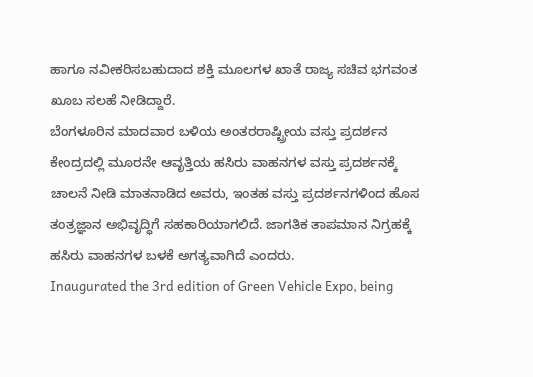ಹಾಗೂ ನವೀಕರಿಸಬಹುದಾದ ಶಕ್ತಿ ಮೂಲಗಳ ಖಾತೆ ರಾಜ್ಯ ಸಚಿವ ಭಗವಂತ ಖೂಬ ಸಲಹೆ ನೀಡಿದ್ದಾರೆ.
ಬೆಂಗಳೂರಿನ ಮಾದವಾರ ಬಳಿಯ ಅಂತರರಾಷ್ಟ್ರೀಯ ವಸ್ತು ಪ್ರದರ್ಶನ ಕೇಂದ್ರದಲ್ಲಿ ಮೂರನೇ ಆವೃತ್ತಿಯ ಹಸಿರು ವಾಹನಗಳ ವಸ್ತು ಪ್ರದರ್ಶನಕ್ಕೆ ಚಾಲನೆ ನೀಡಿ ಮಾತನಾಡಿದ ಅವರು, ಇಂತಹ ವಸ್ತು ಪ್ರದರ್ಶನಗಳಿಂದ ಹೊಸ ತಂತ್ರಜ್ಞಾನ ಅಭಿವೃದ್ಧಿಗೆ ಸಹಕಾರಿಯಾಗಲಿದೆ. ಜಾಗತಿಕ ತಾಪಮಾನ ನಿಗ್ರಹಕ್ಕೆ ಹಸಿರು ವಾಹನಗಳ ಬಳಕೆ ಅಗತ್ಯವಾಗಿದೆ ಎಂದರು.
Inaugurated the 3rd edition of Green Vehicle Expo, being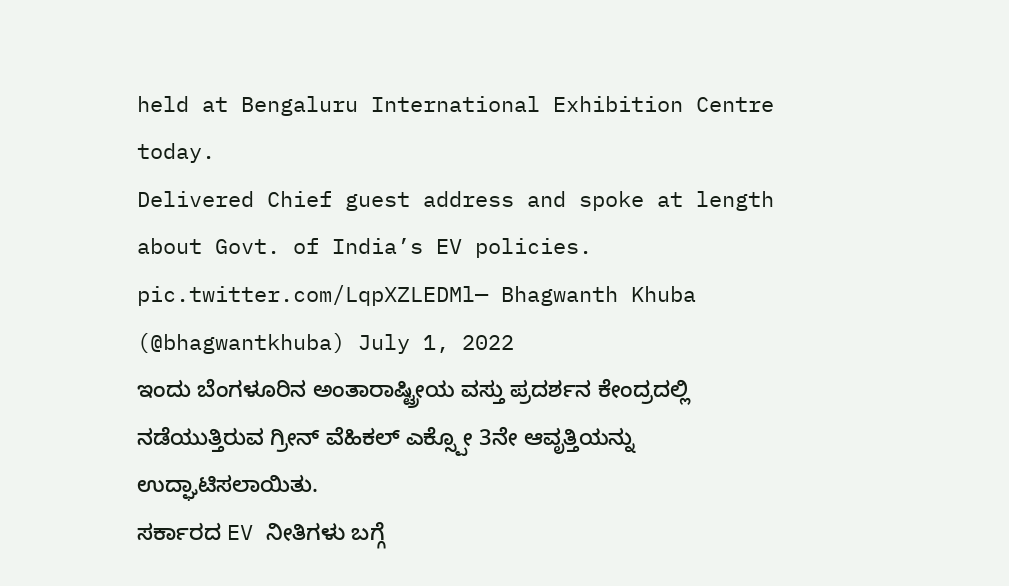held at Bengaluru International Exhibition Centre today.
Delivered Chief guest address and spoke at length about Govt. of India’s EV policies. pic.twitter.com/LqpXZLEDMl— Bhagwanth Khuba (@bhagwantkhuba) July 1, 2022
ಇಂದು ಬೆಂಗಳೂರಿನ ಅಂತಾರಾಷ್ಟ್ರೀಯ ವಸ್ತು ಪ್ರದರ್ಶನ ಕೇಂದ್ರದಲ್ಲಿ ನಡೆಯುತ್ತಿರುವ ಗ್ರೀನ್ ವೆಹಿಕಲ್ ಎಕ್ಸ್ಪೋ 3ನೇ ಆವೃತ್ತಿಯನ್ನು ಉದ್ಘಾಟಿಸಲಾಯಿತು.
ಸರ್ಕಾರದ EV ನೀತಿಗಳು ಬಗ್ಗೆ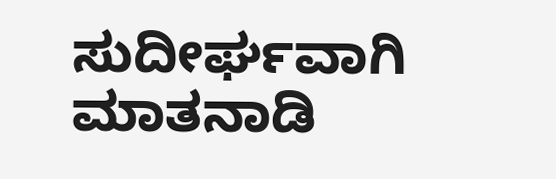ಸುದೀರ್ಘವಾಗಿ ಮಾತನಾಡಿ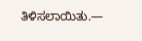ತಿಳಿಸಲಾಯಿತು.—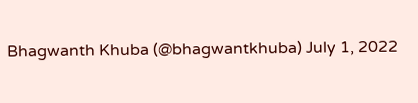Bhagwanth Khuba (@bhagwantkhuba) July 1, 2022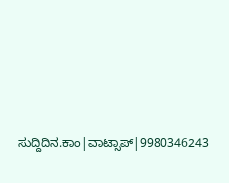ಸುದ್ದಿದಿನ.ಕಾಂ|ವಾಟ್ಸಾಪ್|9980346243